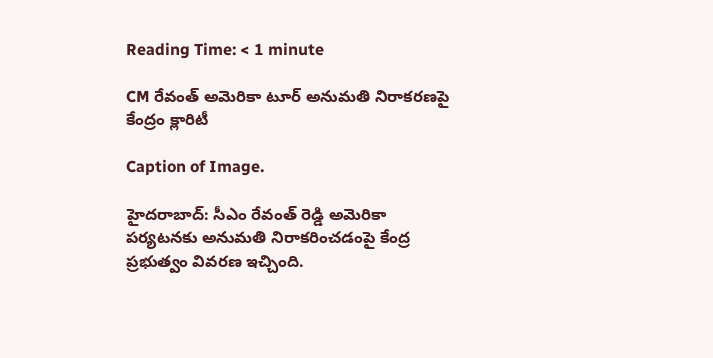Reading Time: < 1 minute

CM రేవంత్ అమెరికా టూర్ అనుమతి నిరాకరణపై కేంద్రం క్లారిటీ

Caption of Image.

హైదరాబాద్: సీఎం రేవంత్ రెడ్డి అమెరికా పర్యటనకు అనుమతి నిరాకరించడంపై కేంద్ర ప్రభుత్వం వివరణ ఇచ్చింది.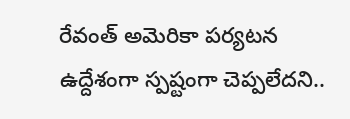రేవంత్ అమెరికా పర్యటన ఉద్దేశంగా స్పష్టంగా చెప్పలేదని..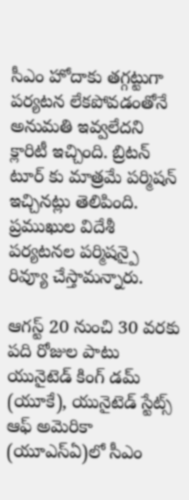సీఎం హోదాకు తగ్గట్టుగా పర్యటన లేకపోవడంతోనే అనుమతి ఇవ్వలేదని క్లారిటీ ఇచ్చింది. బ్రిటన్ టూర్ కు మాత్రమే పర్మిషన్ ఇచ్చినట్లు తెలిపింది. ప్రముఖుల విదేశీ పర్యటనల పర్మిషన్పై రివ్యూ చేస్తామన్నారు.

ఆగస్ట్ 20 నుంచి 30 వరకు పది రోజుల పాటు యునైటెడ్ కింగ్ డమ్ (యూకే), యునైటెడ్ స్టేట్స్ ఆఫ్ అమెరికా (యూఎస్ఏ)లో సీఎం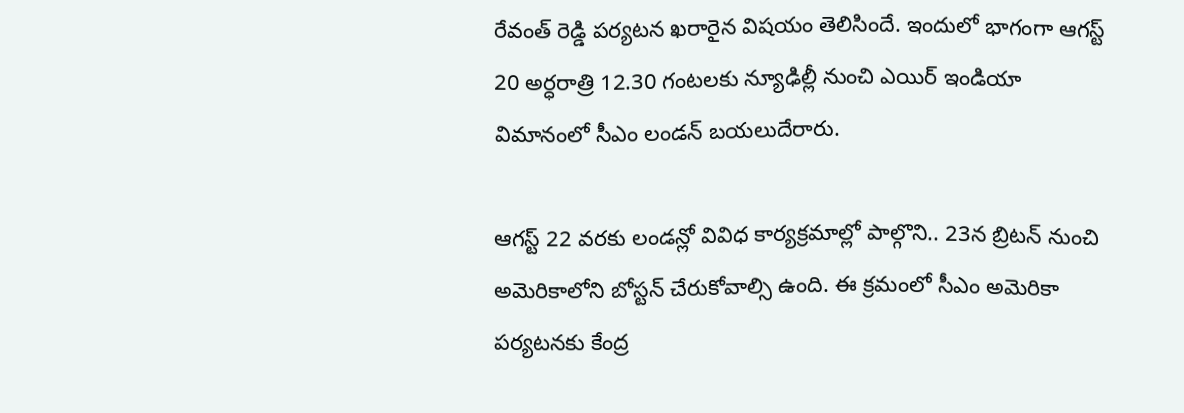రేవంత్ రెడ్డి పర్యటన ఖరారైన విషయం తెలిసిందే. ఇందులో భాగంగా ఆగస్ట్ 20 అర్ధరాత్రి 12.30 గంటలకు న్యూఢిల్లీ నుంచి ఎయిర్ ఇండియా విమానంలో సీఎం లండన్ బయలుదేరారు.

ఆగస్ట్ 22 వరకు లండన్లో వివిధ కార్యక్రమాల్లో పాల్గొని.. 23న బ్రిటన్ నుంచి అమెరికాలోని బోస్టన్ చేరుకోవాల్సి ఉంది. ఈ క్రమంలో సీఎం అమెరికా పర్యటనకు కేంద్ర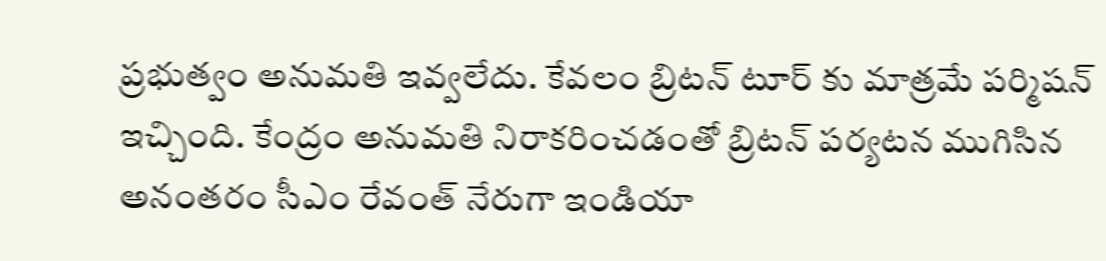ప్రభుత్వం అనుమతి ఇవ్వలేదు. కేవలం బ్రిటన్ టూర్ కు మాత్రమే పర్మిషన్ ఇచ్చింది. కేంద్రం అనుమతి నిరాకరించడంతో బ్రిటన్ పర్యటన ముగిసిన అనంతరం సీఎం రేవంత్ నేరుగా ఇండియా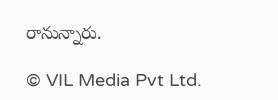రానున్నారు.

© VIL Media Pvt Ltd.